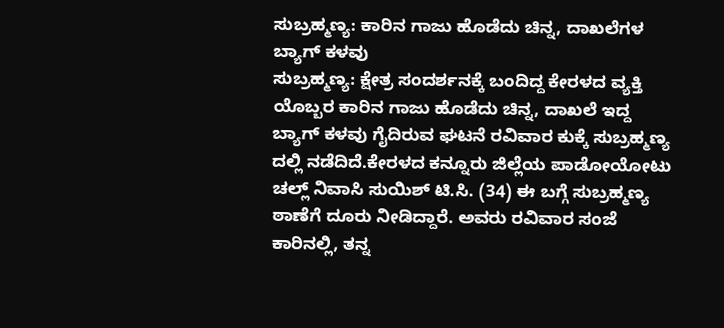ಸುಬ್ರಹ್ಮಣ್ಯ: ಕಾರಿನ ಗಾಜು ಹೊಡೆದು ಚಿನ್ನ, ದಾಖಲೆಗಳ ಬ್ಯಾಗ್ ಕಳವು
ಸುಬ್ರಹ್ಮಣ್ಯ: ಕ್ಷೇತ್ರ ಸಂದರ್ಶನಕ್ಕೆ ಬಂದಿದ್ದ ಕೇರಳದ ವ್ಯಕ್ತಿ ಯೊಬ್ಬರ ಕಾರಿನ ಗಾಜು ಹೊಡೆದು ಚಿನ್ನ, ದಾಖಲೆ ಇದ್ದ ಬ್ಯಾಗ್ ಕಳವು ಗೈದಿರುವ ಘಟನೆ ರವಿವಾರ ಕುಕ್ಕೆ ಸುಬ್ರಹ್ಮಣ್ಯ ದಲ್ಲಿ ನಡೆದಿದೆ.ಕೇರಳದ ಕನ್ನೂರು ಜಿಲ್ಲೆಯ ಪಾಡೋಯೋಟು ಚಲ್ಲ್ ನಿವಾಸಿ ಸುಯಿಶ್ ಟಿ.ಸಿ. (34) ಈ ಬಗ್ಗೆ ಸುಬ್ರಹ್ಮಣ್ಯ ಠಾಣೆಗೆ ದೂರು ನೀಡಿದ್ದಾರೆ. ಅವರು ರವಿವಾರ ಸಂಜೆ ಕಾರಿನಲ್ಲಿ, ತನ್ನ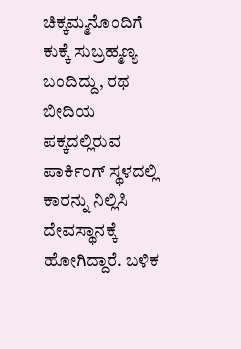ಚಿಕ್ಕಮ್ಮನೊಂದಿಗೆ ಕುಕ್ಕೆ ಸುಬ್ರಹ್ಮಣ್ಯ ಬಂದಿದ್ದು, ರಥ ಬೀದಿಯ ಪಕ್ಕದಲ್ಲಿರುವ ಪಾರ್ಕಿಂಗ್ ಸ್ಥಳದಲ್ಲಿ ಕಾರನ್ನು ನಿಲ್ಲಿಸಿ ದೇವಸ್ಥಾನಕ್ಕೆ ಹೋಗಿದ್ದಾರೆ. ಬಳಿಕ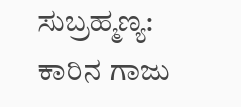ಸುಬ್ರಹ್ಮಣ್ಯ: ಕಾರಿನ ಗಾಜು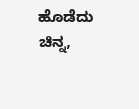ಹೊಡೆದು ಚಿನ್ನ,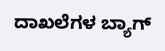ದಾಖಲೆಗಳ ಬ್ಯಾಗ್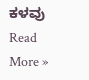ಕಳವು Read More »